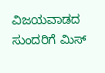ವಿಜಯವಾಡದ ಸುಂದರಿಗೆ ಮಿಸ್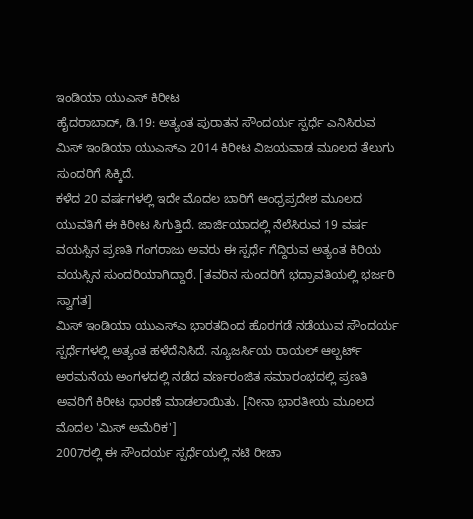ಇಂಡಿಯಾ ಯುಎಸ್ ಕಿರೀಟ
ಹೈದರಾಬಾದ್, ಡಿ.19: ಅತ್ಯಂತ ಪುರಾತನ ಸೌಂದರ್ಯ ಸ್ಪರ್ಧೆ ಎನಿಸಿರುವ ಮಿಸ್ ಇಂಡಿಯಾ ಯುಎಸ್ಎ 2014 ಕಿರೀಟ ವಿಜಯವಾಡ ಮೂಲದ ತೆಲುಗು ಸುಂದರಿಗೆ ಸಿಕ್ಕಿದೆ.
ಕಳೆದ 20 ವರ್ಷಗಳಲ್ಲಿ ಇದೇ ಮೊದಲ ಬಾರಿಗೆ ಆಂಧ್ರಪ್ರದೇಶ ಮೂಲದ ಯುವತಿಗೆ ಈ ಕಿರೀಟ ಸಿಗುತ್ತಿದೆ. ಜಾರ್ಜಿಯಾದಲ್ಲಿ ನೆಲೆಸಿರುವ 19 ವರ್ಷ ವಯಸ್ಸಿನ ಪ್ರಣತಿ ಗಂಗರಾಜು ಅವರು ಈ ಸ್ಪರ್ಧೆ ಗೆದ್ದಿರುವ ಅತ್ಯಂತ ಕಿರಿಯ ವಯಸ್ಸಿನ ಸುಂದರಿಯಾಗಿದ್ದಾರೆ. [ತವರಿನ ಸುಂದರಿಗೆ ಭದ್ರಾವತಿಯಲ್ಲಿ ಭರ್ಜರಿ ಸ್ವಾಗತ]
ಮಿಸ್ ಇಂಡಿಯಾ ಯುಎಸ್ಎ ಭಾರತದಿಂದ ಹೊರಗಡೆ ನಡೆಯುವ ಸೌಂದರ್ಯ ಸ್ಪರ್ಧೆಗಳಲ್ಲಿ ಅತ್ಯಂತ ಹಳೆದೆನಿಸಿದೆ. ನ್ಯೂಜರ್ಸಿಯ ರಾಯಲ್ ಆಲ್ಬರ್ಟ್ ಅರಮನೆಯ ಅಂಗಳದಲ್ಲಿ ನಡೆದ ವರ್ಣರಂಜಿತ ಸಮಾರಂಭದಲ್ಲಿ ಪ್ರಣತಿ ಅವರಿಗೆ ಕಿರೀಟ ಧಾರಣೆ ಮಾಡಲಾಯಿತು. [ನೀನಾ ಭಾರತೀಯ ಮೂಲದ ಮೊದಲ 'ಮಿಸ್ ಅಮೆರಿಕ']
2007ರಲ್ಲಿ ಈ ಸೌಂದರ್ಯ ಸ್ಪರ್ಧೆಯಲ್ಲಿ ನಟಿ ರೀಚಾ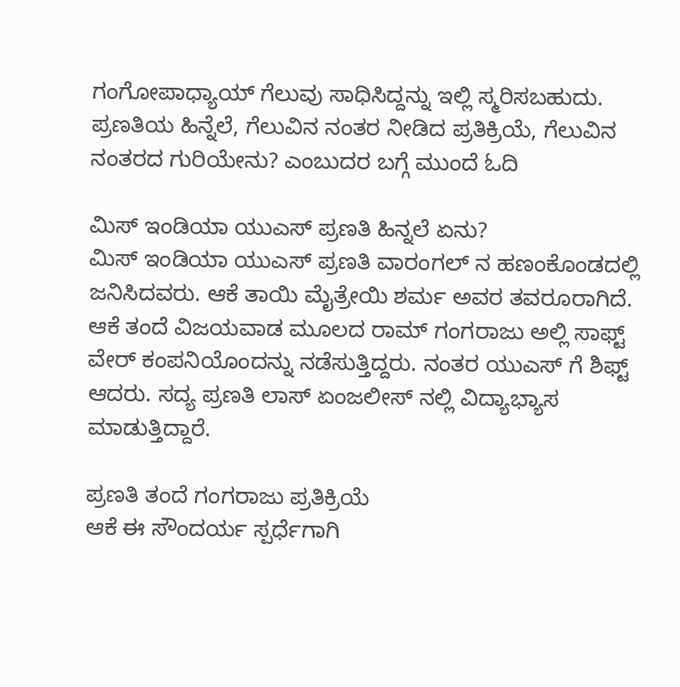ಗಂಗೋಪಾಧ್ಯಾಯ್ ಗೆಲುವು ಸಾಧಿಸಿದ್ದನ್ನು ಇಲ್ಲಿ ಸ್ಮರಿಸಬಹುದು. ಪ್ರಣತಿಯ ಹಿನ್ನೆಲೆ, ಗೆಲುವಿನ ನಂತರ ನೀಡಿದ ಪ್ರತಿಕ್ರಿಯೆ, ಗೆಲುವಿನ ನಂತರದ ಗುರಿಯೇನು? ಎಂಬುದರ ಬಗ್ಗೆ ಮುಂದೆ ಓದಿ

ಮಿಸ್ ಇಂಡಿಯಾ ಯುಎಸ್ ಪ್ರಣತಿ ಹಿನ್ನಲೆ ಏನು?
ಮಿಸ್ ಇಂಡಿಯಾ ಯುಎಸ್ ಪ್ರಣತಿ ವಾರಂಗಲ್ ನ ಹಣಂಕೊಂಡದಲ್ಲಿ ಜನಿಸಿದವರು. ಆಕೆ ತಾಯಿ ಮೈತ್ರೇಯಿ ಶರ್ಮ ಅವರ ತವರೂರಾಗಿದೆ. ಆಕೆ ತಂದೆ ವಿಜಯವಾಡ ಮೂಲದ ರಾಮ್ ಗಂಗರಾಜು ಅಲ್ಲಿ ಸಾಫ್ಟ್ ವೇರ್ ಕಂಪನಿಯೊಂದನ್ನು ನಡೆಸುತ್ತಿದ್ದರು. ನಂತರ ಯುಎಸ್ ಗೆ ಶಿಫ್ಟ್ ಆದರು. ಸದ್ಯ ಪ್ರಣತಿ ಲಾಸ್ ಏಂಜಲೀಸ್ ನಲ್ಲಿ ವಿದ್ಯಾಭ್ಯಾಸ ಮಾಡುತ್ತಿದ್ದಾರೆ.

ಪ್ರಣತಿ ತಂದೆ ಗಂಗರಾಜು ಪ್ರತಿಕ್ರಿಯೆ
ಆಕೆ ಈ ಸೌಂದರ್ಯ ಸ್ಪರ್ಧೆಗಾಗಿ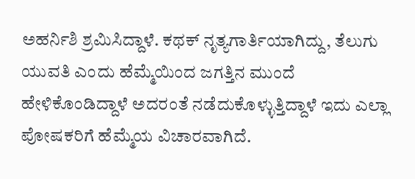ಅಹರ್ನಿಶಿ ಶ್ರಮಿಸಿದ್ದಾಳೆ. ಕಥಕ್ ನೃತ್ಯಗಾರ್ತಿಯಾಗಿದ್ದು, ತೆಲುಗು ಯುವತಿ ಎಂದು ಹೆಮ್ಮೆಯಿಂದ ಜಗತ್ತಿನ ಮುಂದೆ ಹೇಳಿಕೊಂಡಿದ್ದಾಳೆ ಅದರಂತೆ ನಡೆದುಕೊಳ್ಳುತ್ತಿದ್ದಾಳೆ ಇದು ಎಲ್ಲಾ ಪೋಷಕರಿಗೆ ಹೆಮ್ಮೆಯ ವಿಚಾರವಾಗಿದೆ.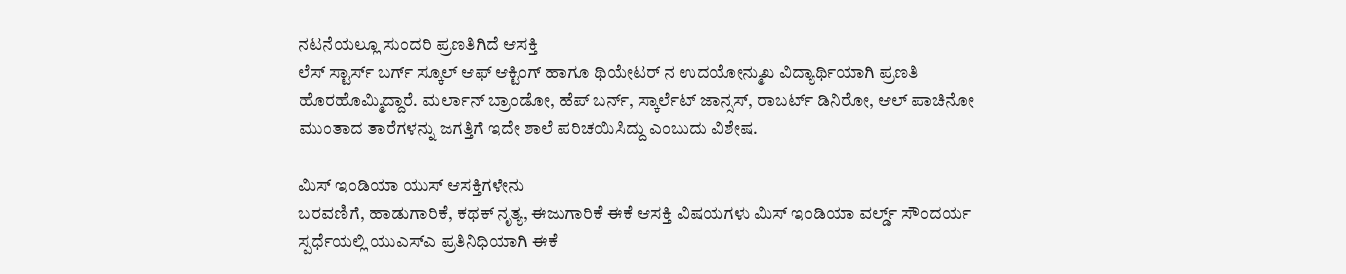ನಟನೆಯಲ್ಲೂ ಸುಂದರಿ ಪ್ರಣತಿಗಿದೆ ಆಸಕ್ತಿ
ಲೆಸ್ ಸ್ಟಾರ್ಸ್ ಬರ್ಗ್ ಸ್ಕೂಲ್ ಆಫ್ ಆಕ್ಟಿಂಗ್ ಹಾಗೂ ಥಿಯೇಟರ್ ನ ಉದಯೋನ್ಮುಖ ವಿದ್ಯಾರ್ಥಿಯಾಗಿ ಪ್ರಣತಿ ಹೊರಹೊಮ್ಮಿದ್ದಾರೆ. ಮರ್ಲಾನ್ ಬ್ರಾಂಡೋ, ಹೆಪ್ ಬರ್ನ್, ಸ್ಕಾರ್ಲೆಟ್ ಜಾನ್ಸಸ್, ರಾಬರ್ಟ್ ಡಿನಿರೋ, ಆಲ್ ಪಾಚಿನೋ ಮುಂತಾದ ತಾರೆಗಳನ್ನು ಜಗತ್ತಿಗೆ ಇದೇ ಶಾಲೆ ಪರಿಚಯಿಸಿದ್ದು ಎಂಬುದು ವಿಶೇಷ.

ಮಿಸ್ ಇಂಡಿಯಾ ಯುಸ್ ಆಸಕ್ತಿಗಳೇನು
ಬರವಣಿಗೆ, ಹಾಡುಗಾರಿಕೆ, ಕಥಕ್ ನೃತ್ಯ, ಈಜುಗಾರಿಕೆ ಈಕೆ ಆಸಕ್ತಿ ವಿಷಯಗಳು ಮಿಸ್ ಇಂಡಿಯಾ ವರ್ಲ್ಡ್ ಸೌಂದರ್ಯ ಸ್ಪರ್ಧೆಯಲ್ಲಿ ಯುಎಸ್ಎ ಪ್ರತಿನಿಧಿಯಾಗಿ ಈಕೆ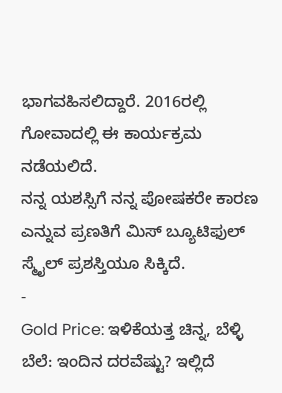ಭಾಗವಹಿಸಲಿದ್ದಾರೆ. 2016ರಲ್ಲಿ ಗೋವಾದಲ್ಲಿ ಈ ಕಾರ್ಯಕ್ರಮ ನಡೆಯಲಿದೆ.
ನನ್ನ ಯಶಸ್ಸಿಗೆ ನನ್ನ ಪೋಷಕರೇ ಕಾರಣ ಎನ್ನುವ ಪ್ರಣತಿಗೆ ಮಿಸ್ ಬ್ಯೂಟಿಫುಲ್ ಸ್ಮೈಲ್ ಪ್ರಶಸ್ತಿಯೂ ಸಿಕ್ಕಿದೆ.
-
Gold Price: ಇಳಿಕೆಯತ್ತ ಚಿನ್ನ, ಬೆಳ್ಳಿ ಬೆಲೆ: ಇಂದಿನ ದರವೆಷ್ಟು? ಇಲ್ಲಿದೆ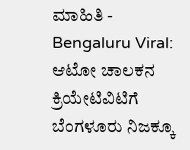ಮಾಹಿತಿ -
Bengaluru Viral: ಆಟೋ ಚಾಲಕನ ಕ್ರಿಯೇಟಿವಿಟಿಗೆ ಬೆಂಗಳೂರು ನಿಜಕ್ಕೂ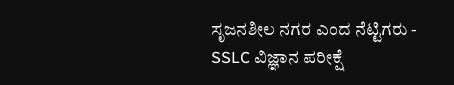ಸೃಜನಶೀಲ ನಗರ ಎಂದ ನೆಟ್ಟಿಗರು -
SSLC ವಿಜ್ಞಾನ ಪರೀಕ್ಷೆ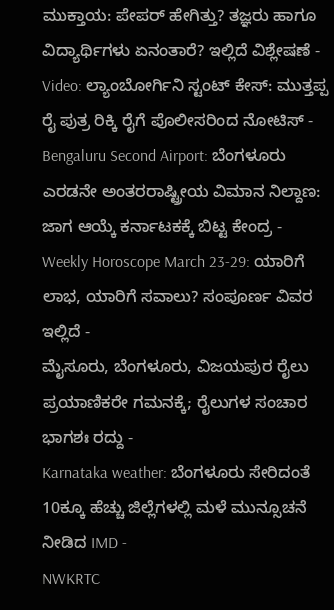ಮುಕ್ತಾಯ: ಪೇಪರ್ ಹೇಗಿತ್ತು? ತಜ್ಞರು ಹಾಗೂ ವಿದ್ಯಾರ್ಥಿಗಳು ಏನಂತಾರೆ? ಇಲ್ಲಿದೆ ವಿಶ್ಲೇಷಣೆ -
Video: ಲ್ಯಾಂಬೋರ್ಗಿನಿ ಸ್ಟಂಟ್ ಕೇಸ್: ಮುತ್ತಪ್ಪ ರೈ ಪುತ್ರ ರಿಕ್ಕಿ ರೈಗೆ ಪೊಲೀಸರಿಂದ ನೋಟಿಸ್ -
Bengaluru Second Airport: ಬೆಂಗಳೂರು ಎರಡನೇ ಅಂತರರಾಷ್ಟ್ರೀಯ ವಿಮಾನ ನಿಲ್ದಾಣ: ಜಾಗ ಆಯ್ಕೆ ಕರ್ನಾಟಕಕ್ಕೆ ಬಿಟ್ಟ ಕೇಂದ್ರ -
Weekly Horoscope March 23-29: ಯಾರಿಗೆ ಲಾಭ, ಯಾರಿಗೆ ಸವಾಲು? ಸಂಪೂರ್ಣ ವಿವರ ಇಲ್ಲಿದೆ -
ಮೈಸೂರು, ಬೆಂಗಳೂರು, ವಿಜಯಪುರ ರೈಲು ಪ್ರಯಾಣಿಕರೇ ಗಮನಕ್ಕೆ; ರೈಲುಗಳ ಸಂಚಾರ ಭಾಗಶಃ ರದ್ದು -
Karnataka weather: ಬೆಂಗಳೂರು ಸೇರಿದಂತೆ 10ಕ್ಕೂ ಹೆಚ್ಚು ಜಿಲ್ಲೆಗಳಲ್ಲಿ ಮಳೆ ಮುನ್ಸೂಚನೆ ನೀಡಿದ IMD -
NWKRTC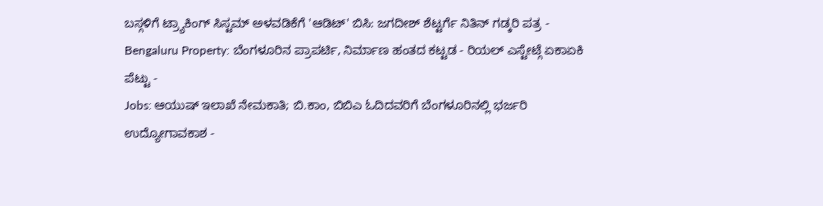ಬಸ್ಗಳಿಗೆ ಟ್ರ್ಯಾಕಿಂಗ್ ಸಿಸ್ಟಮ್ ಅಳವಡಿಕೆಗೆ 'ಆಡಿಟ್' ಬಿಸಿ: ಜಗದೀಶ್ ಶೆಟ್ಟರ್ಗೆ ನಿತಿನ್ ಗಡ್ಕರಿ ಪತ್ರ -
Bengaluru Property: ಬೆಂಗಳೂರಿನ ಪ್ರಾಪರ್ಟಿ, ನಿರ್ಮಾಣ ಹಂತದ ಕಟ್ಟಡ - ರಿಯಲ್ ಎಸ್ಟೇಟ್ಗೆ ಏಕಾಏಕಿ ಪೆಟ್ಟು -
Jobs: ಆಯುಷ್ ಇಲಾಖೆ ನೇಮಕಾತಿ; ಬಿ.ಕಾಂ, ಬಿಬಿಎ ಓದಿದವರಿಗೆ ಬೆಂಗಳೂರಿನಲ್ಲಿ ಭರ್ಜರಿ ಉದ್ಯೋಗಾವಕಾಶ -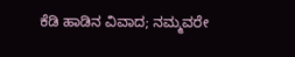ಕೆಡಿ ಹಾಡಿನ ವಿವಾದ; ನಮ್ಮವರೇ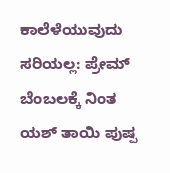ಕಾಲೆಳೆಯುವುದು ಸರಿಯಲ್ಲ: ಪ್ರೇಮ್ ಬೆಂಬಲಕ್ಕೆ ನಿಂತ ಯಶ್ ತಾಯಿ ಪುಷ್ಪ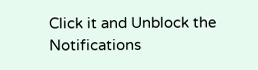Click it and Unblock the Notifications